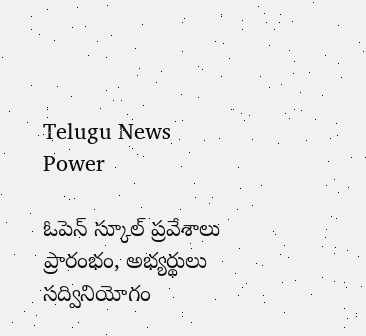Telugu News Power

ఓపెన్ స్కూల్ ప్రవేశాలు ప్రారంభం, అభ్యర్థులు సద్వినియోగం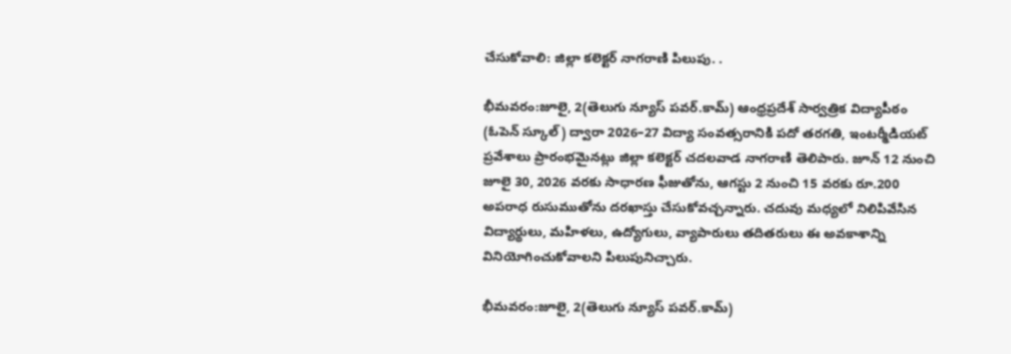చేసుకోవాలి: జిల్లా కలెక్టర్ నాగరాణి పిలుపు. .

భీమవరం:జూలై, 2(తెలుగు న్యూస్ పవర్.కామ్) ఆంధ్రప్రదేశ్ సార్వత్రిక విద్యాపీఠం (ఓపెన్ స్కూల్) ద్వారా 2026–27 విద్యా సంవత్సరానికి పదో తరగతి, ఇంటర్మీడియట్ ప్రవేశాలు ప్రారంభమైనట్లు జిల్లా కలెక్టర్ చదలవాడ నాగరాణి తెలిపారు. జూన్ 12 నుంచి జూలై 30, 2026 వరకు సాధారణ ఫీజుతోను, ఆగస్టు 2 నుంచి 15 వరకు రూ.200 అపరాధ రుసుముతోను దరఖాస్తు చేసుకోవచ్చన్నారు. చదువు మధ్యలో నిలిపివేసిన విద్యార్థులు, మహిళలు, ఉద్యోగులు, వ్యాపారులు తదితరులు ఈ అవకాశాన్ని వినియోగించుకోవాలని పిలుపునిచ్చారు.

భీమవరం:జూలై, 2(తెలుగు న్యూస్ పవర్.కామ్)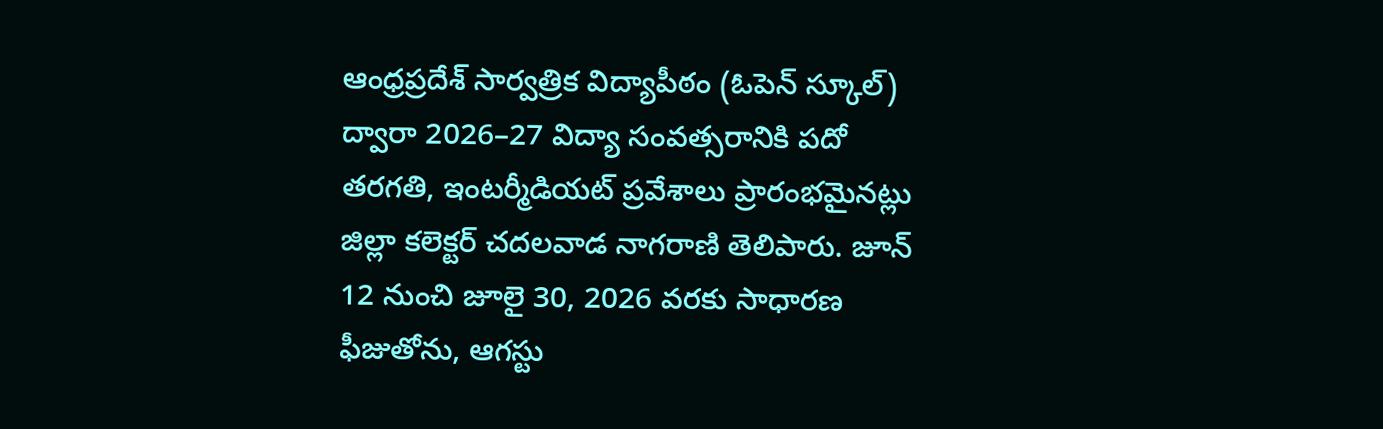ఆంధ్రప్రదేశ్ సార్వత్రిక విద్యాపీఠం (ఓపెన్ స్కూల్) ద్వారా 2026–27 విద్యా సంవత్సరానికి పదో తరగతి, ఇంటర్మీడియట్ ప్రవేశాలు ప్రారంభమైనట్లు జిల్లా కలెక్టర్ చదలవాడ నాగరాణి తెలిపారు. జూన్ 12 నుంచి జూలై 30, 2026 వరకు సాధారణ ఫీజుతోను, ఆగస్టు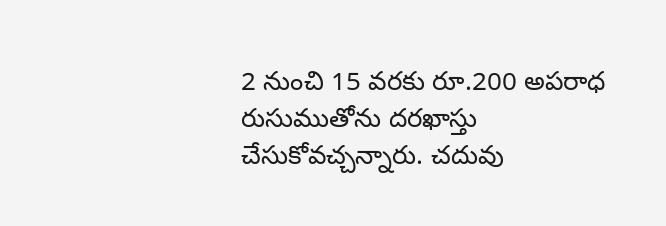2 నుంచి 15 వరకు రూ.200 అపరాధ రుసుముతోను దరఖాస్తు చేసుకోవచ్చన్నారు. చదువు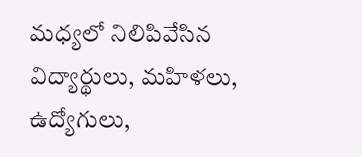మధ్యలో నిలిపివేసిన విద్యార్థులు, మహిళలు, ఉద్యోగులు,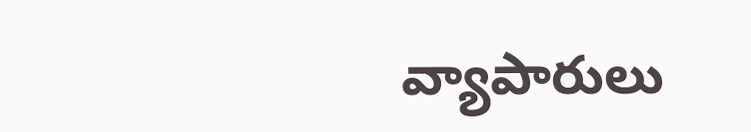వ్యాపారులు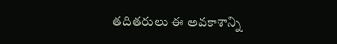తదితరులు ఈ అవకాశాన్ని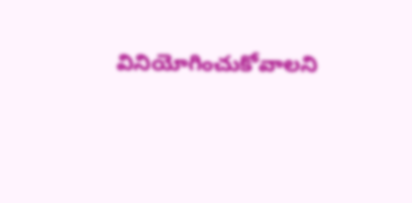వినియోగించుకోవాలని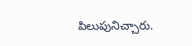పిలుపునిచ్చారు.